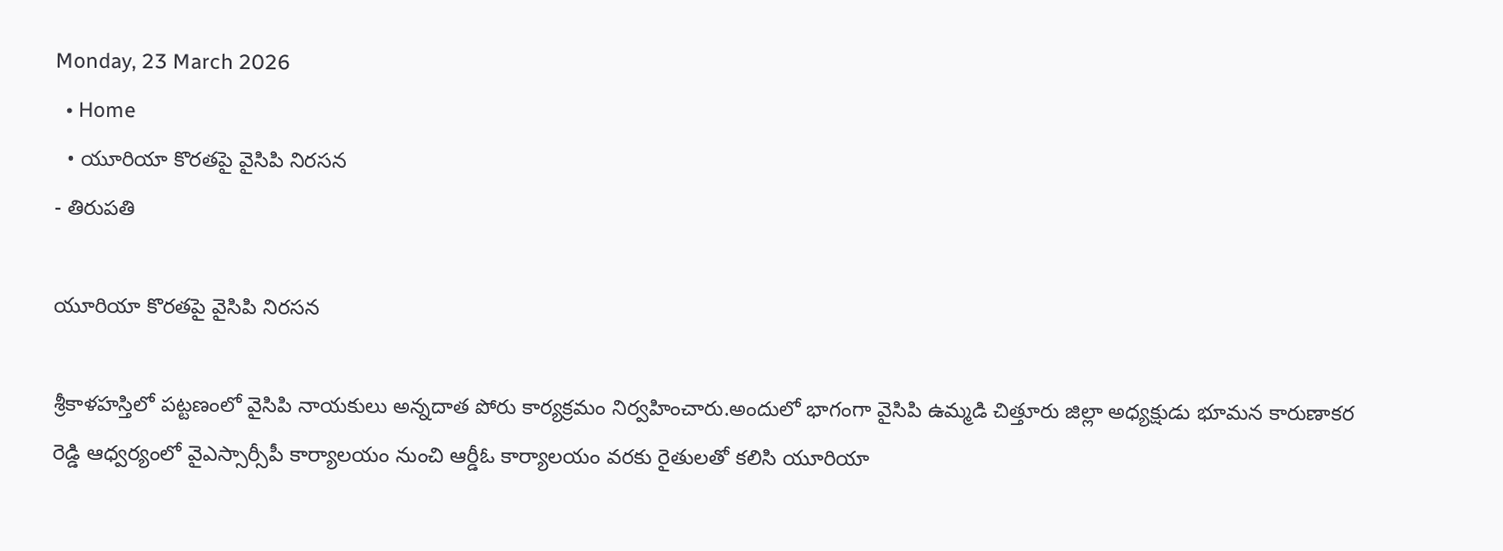Monday, 23 March 2026
  • Home
  • యూరియా కొరతపై వైసిపి నిరసన
- తిరుపతి

యూరియా కొరతపై వైసిపి నిరసన

శ్రీకాళహస్తిలో పట్టణంలో వైసిపి నాయకులు అన్నదాత పోరు కార్యక్రమం నిర్వహించారు.అందులో భాగంగా వైసిపి ఉమ్మడి చిత్తూరు జిల్లా అధ్యక్షుడు భూమన కారుణాకర రెడ్డి ఆధ్వర్యంలో వైఎస్సార్సీపీ కార్యాలయం నుంచి ఆర్డీఓ కార్యాలయం వరకు రైతులతో కలిసి యూరియా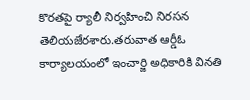కొరతపై ర్యాలీ నిర్వహించి నిరసన తెలియజేరశారు.తరువాత ఆర్డీఓ కార్యాలయంలో ఇంచార్జి అధికారికి వినతి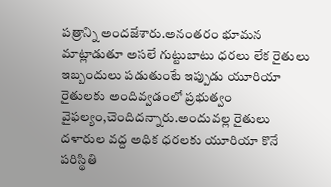పత్రాన్ని అందజేశారు.అనంతరం భూమన మాట్లాడుతూ అసలే గుట్టుబాటు ధరలు లేక రైతులు ఇబ్బందులు పడుతుంటే ఇప్పుడు యూరియా రైతులకు అందివ్వడంలో ప్రభుత్వం వైఫల్యం,చెందిదన్నారు.అందువల్ల రైతులు దళారుల వద్ద అధిక ధరలకు యూరియా కొనే పరిస్థితి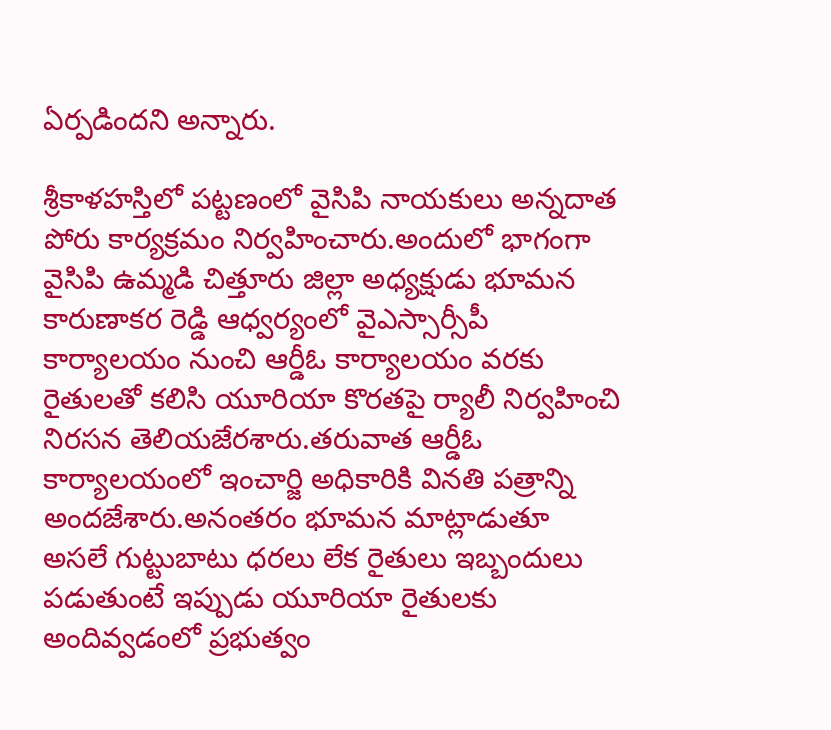ఏర్పడిందని అన్నారు.

శ్రీకాళహస్తిలో పట్టణంలో వైసిపి నాయకులు అన్నదాత పోరు కార్యక్రమం నిర్వహించారు.అందులో భాగంగా వైసిపి ఉమ్మడి చిత్తూరు జిల్లా అధ్యక్షుడు భూమన కారుణాకర రెడ్డి ఆధ్వర్యంలో వైఎస్సార్సీపీ కార్యాలయం నుంచి ఆర్డీఓ కార్యాలయం వరకు రైతులతో కలిసి యూరియా కొరతపై ర్యాలీ నిర్వహించి నిరసన తెలియజేరశారు.తరువాత ఆర్డీఓ కార్యాలయంలో ఇంచార్జి అధికారికి వినతి పత్రాన్ని అందజేశారు.అనంతరం భూమన మాట్లాడుతూ అసలే గుట్టుబాటు ధరలు లేక రైతులు ఇబ్బందులు పడుతుంటే ఇప్పుడు యూరియా రైతులకు అందివ్వడంలో ప్రభుత్వం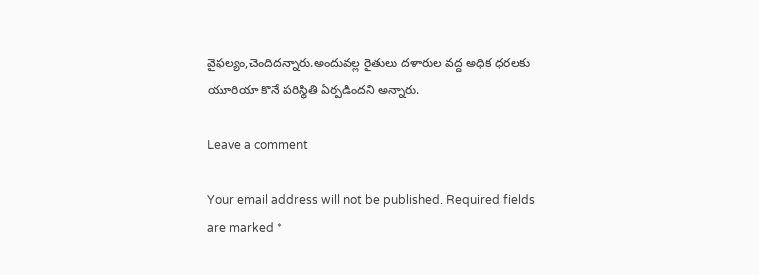వైఫల్యం,చెందిదన్నారు.అందువల్ల రైతులు దళారుల వద్ద అధిక ధరలకు యూరియా కొనే పరిస్థితి ఏర్పడిందని అన్నారు.

Leave a comment

Your email address will not be published. Required fields are marked *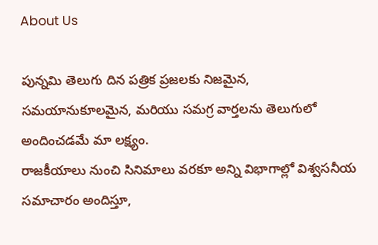About Us

పున్నమి తెలుగు దిన పత్రిక ప్రజలకు నిజమైన, సమయానుకూలమైన, మరియు సమగ్ర వార్తలను తెలుగులో అందించడమే మా లక్ష్యం.
రాజకీయాలు నుంచి సినిమాలు వరకూ అన్ని విభాగాల్లో విశ్వసనీయ సమాచారం అందిస్తూ,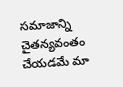సమాజాన్ని చైతన్యవంతం చేయడమే మా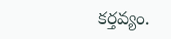కర్తవ్యం.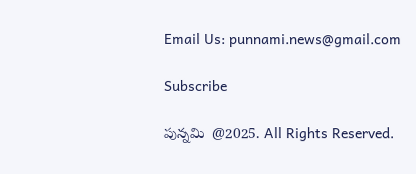Email Us: punnami.news@gmail.com

Subscribe

పున్నమి  @2025. All Rights Reserved.